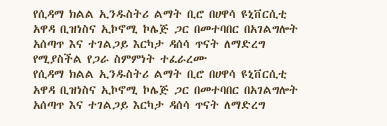የሲዳማ ክልል ኢንዱስትሪ ልማት ቢሮ በሀዋሳ ዩኒቨርሲቲ አዋዳ ቢዝነስና ኢኮኖሚ ኮሌጅ ጋር በመተባበር በአገልግሎት አሰጣጥ እና ተገልጋይ እርካታ ዳሰሳ ጥናት ለማድረግ የሚያስችል የጋራ ስምምነት ተፈራረሙ
የሲዳማ ክልል ኢንዱስትሪ ልማት ቢሮ በሀዋሳ ዩኒቨርሲቲ አዋዳ ቢዝነስና ኢኮኖሚ ኮሌጅ ጋር በመተባበር በአገልግሎት አሰጣጥ እና ተገልጋይ እርካታ ዳሰሳ ጥናት ለማድረግ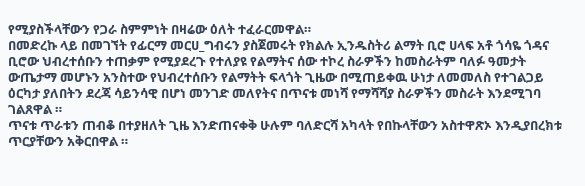የሚያስችላቸውን የጋራ ስምምነት በዛሬው ዕለት ተፈራርመዋል።
በመድረኩ ላይ በመገኘት የፊርማ መርሀ_ግብሩን ያስጀመሩት የክልሉ ኢንዱስትሪ ልማት ቢሮ ሀላፍ አቶ ጎሳዬ ጎዳና ቢሮው ህብረተሰቡን ተጠቃም የሚያደረጉ የተለያዩ የልማትና ሰው ተኮረ ስራዎችን ከመስራትም ባለፉ ዓመታት ውጤታማ መሆኑን አንስተው የህብረተሰቡን የልማትት ፍላጎት ጊዜው በሚጠይቀዉ ሁነታ ለመመለስ የተገልጋይ ዕርካታ ያለበትን ደረጃ ሳይንሳዊ በሆነ መንገድ መለየትና በጥናቱ መነሻ የማሻሻያ ስራዎችን መስራት እንደሚገባ ገልጸዋል ።
ጥናቱ ጥራቱን ጠብቆ በተያዘለት ጊዜ እንድጠናቀቅ ሁሉም ባለድርሻ አካላት የበኩላቸውን አስተዋጽኦ እንዲያበረክቱ ጥርያቸውን አቅርበዋል ።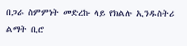በጋራ ስምምነት መድረኩ ላይ የክልሉ ኢንዱስትሪ ልማት ቢሮ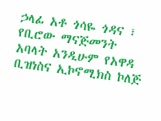ኃላፊ አቶ ጎሳዬ ጎዳና ፣ የቢሮው ማናጅመንት አባላት አንዲሁም የአዋዳ ቢዝነስና ኢኮኖሚክስ ኮለጅ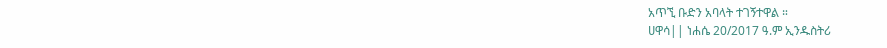አጥኚ ቡድን አባላት ተገኝተዋል ።
ሀዋሳ|| ነሐሴ 20/2017 ዓ.ም ኢንዱስትሪ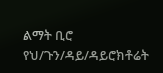ልማት ቢሮ የህ/ጉን/ዳይ/ዳይሮክቶሬት